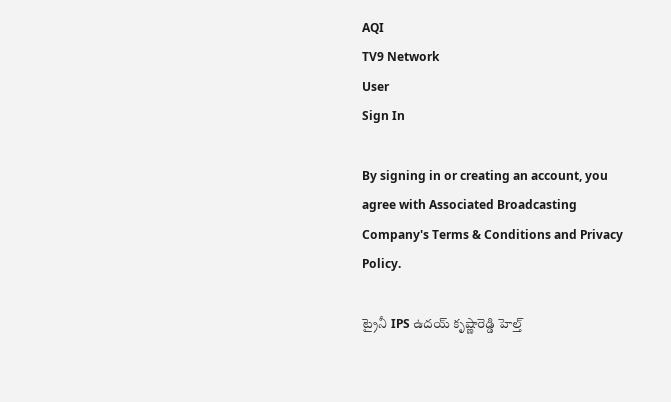AQI
TV9 Network
User
Sign In

By signing in or creating an account, you agree with Associated Broadcasting Company's Terms & Conditions and Privacy Policy.

ట్రైనీ IPS ఉదయ్ కృష్ణారెడ్డి హెల్త్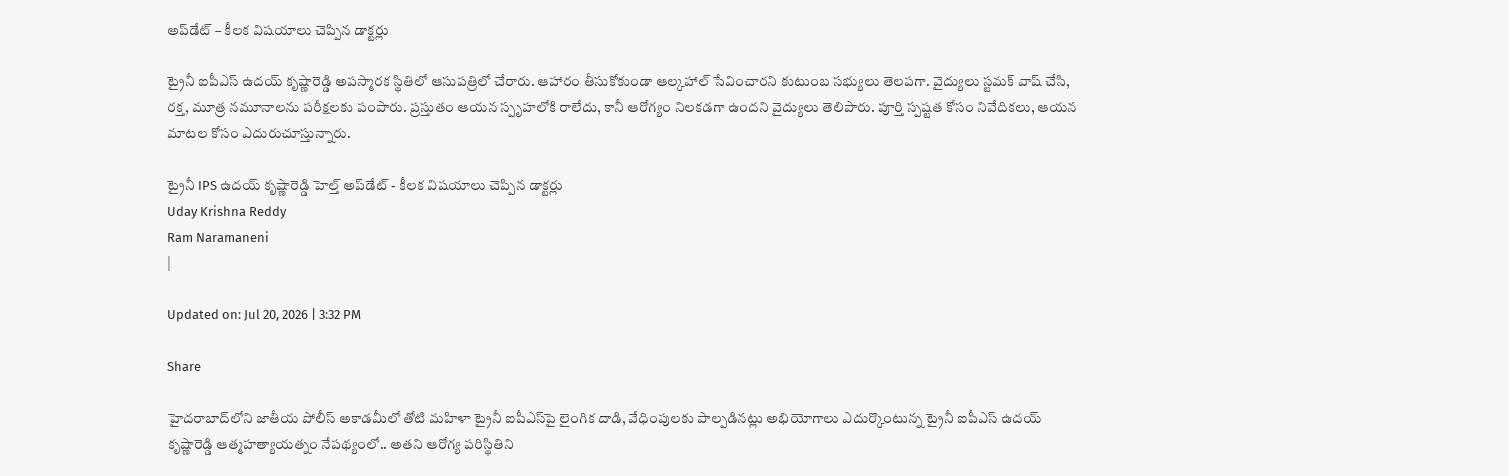అప్‌డేట్ – కీలక విషయాలు చెప్పిన డాక్టర్లు

ట్రైనీ ఐపీఎస్ ఉదయ్ కృష్ణారెడ్డి అపస్మారక స్థితిలో ఆసుపత్రిలో చేరారు. ఆహారం తీసుకోకుండా ఆల్కహాల్ సేవించారని కుటుంబ సభ్యులు తెలపగా. వైద్యులు స్టమక్ వాష్ చేసి, రక్త, మూత్ర నమూనాలను పరీక్షలకు పంపారు. ప్రస్తుతం ఆయన స్పృహలోకి రాలేదు, కానీ ఆరోగ్యం నిలకడగా ఉందని వైద్యులు తెలిపారు. పూర్తి స్పష్టత కోసం నివేదికలు, ఆయన మాటల కోసం ఎదురుచూస్తున్నారు.

ట్రైనీ IPS ఉదయ్ కృష్ణారెడ్డి హెల్త్ అప్‌డేట్ - కీలక విషయాలు చెప్పిన డాక్టర్లు
Uday Krishna Reddy
Ram Naramaneni
|

Updated on: Jul 20, 2026 | 3:32 PM

Share

హైదరాబాద్‌లోని జాతీయ పోలీస్ అకాడమీలో తోటి మహిళా ట్రైనీ ఐపీఎస్‌పై లైంగిక దాడి, వేధింపులకు పాల్పడినట్లు అభియోగాలు ఎదుర్కొంటున్న ట్రైనీ ఐపీఎస్ ఉదయ్ కృష్ణారెడ్డి ఆత్మహత్యాయత్నం నేపథ్యంలో.. అతని ఆరోగ్య పరిస్థితిని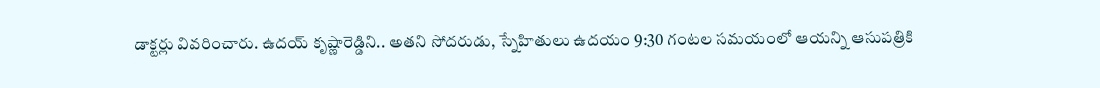డాక్టర్లు వివరించారు. ఉదయ్ కృష్ణారెడ్డిని.. అతని సోదరుడు, స్నేహితులు ఉదయం 9:30 గంటల సమయంలో ఆయన్ని ఆసుపత్రికి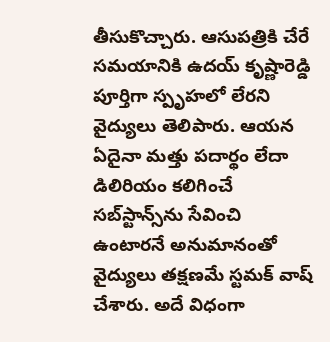తీసుకొచ్చారు. ఆసుపత్రికి చేరే సమయానికి ఉదయ్ కృష్ణారెడ్డి పూర్తిగా స్పృహలో లేరని వైద్యులు తెలిపారు. ఆయన ఏదైనా మత్తు పదార్థం లేదా డిలిరియం కలిగించే సబ్‌స్టాన్స్‌ను సేవించి ఉంటారనే అనుమానంతో వైద్యులు తక్షణమే స్టమక్ వాష్ చేశారు. అదే విధంగా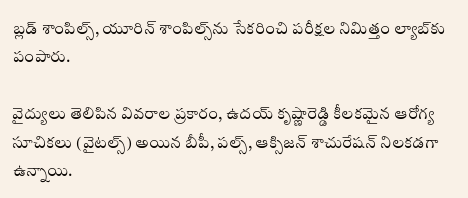బ్లడ్ శాంపిల్స్, యూరిన్ శాంపిల్స్‌ను సేకరించి పరీక్షల నిమిత్తం ల్యాబ్‌కు పంపారు.

వైద్యులు తెలిపిన వివరాల ప్రకారం, ఉదయ్ కృష్ణారెడ్డి కీలకమైన ఆరోగ్య సూచికలు (వైటల్స్) అయిన బీపీ, పల్స్, ఆక్సిజన్ శాచురేషన్ నిలకడగా ఉన్నాయి.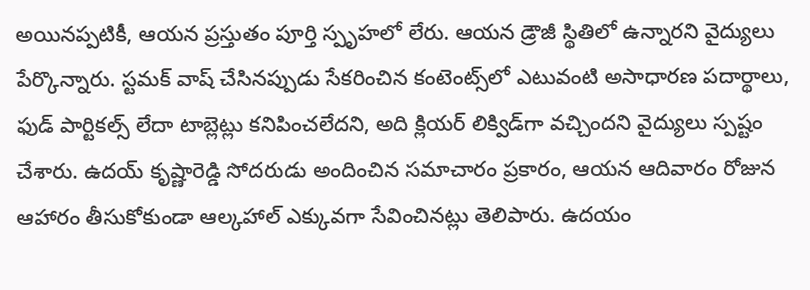అయినప్పటికీ, ఆయన ప్రస్తుతం పూర్తి స్పృహలో లేరు. ఆయన డ్రౌజీ స్థితిలో ఉన్నారని వైద్యులు పేర్కొన్నారు. స్టమక్ వాష్ చేసినప్పుడు సేకరించిన కంటెంట్స్‌లో ఎటువంటి అసాధారణ పదార్థాలు, ఫుడ్ పార్టికల్స్ లేదా టాబ్లెట్లు కనిపించలేదని, అది క్లియర్ లిక్విడ్‌గా వచ్చిందని వైద్యులు స్పష్టం చేశారు. ఉదయ్ కృష్ణారెడ్డి సోదరుడు అందించిన సమాచారం ప్రకారం, ఆయన ఆదివారం రోజున  ఆహారం తీసుకోకుండా ఆల్కహాల్ ఎక్కువగా సేవించినట్లు తెలిపారు. ఉదయం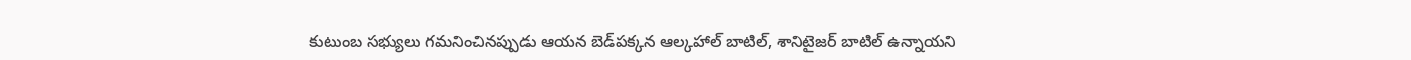కుటుంబ సభ్యులు గమనించినప్పుడు ఆయన బెడ్‌పక్కన ఆల్కహాల్ బాటిల్, శానిటైజర్ బాటిల్ ఉన్నాయని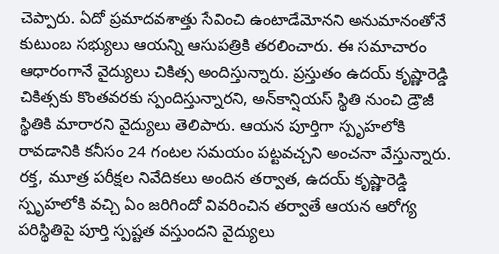చెప్పారు. ఏదో ప్రమాదవశాత్తు సేవించి ఉంటాడేమోనని అనుమానంతోనే కుటుంబ సభ్యులు ఆయన్ని ఆసుపత్రికి తరలించారు. ఈ సమాచారం ఆధారంగానే వైద్యులు చికిత్స అందిస్తున్నారు. ప్రస్తుతం ఉదయ్ కృష్ణారెడ్డి చికిత్సకు కొంతవరకు స్పందిస్తున్నారని, అన్‌కాన్షియస్ స్థితి నుంచి డ్రౌజీ స్థితికి మారారని వైద్యులు తెలిపారు. ఆయన పూర్తిగా స్పృహలోకి రావడానికి కనీసం 24 గంటల సమయం పట్టవచ్చని అంచనా వేస్తున్నారు. రక్త, మూత్ర పరీక్షల నివేదికలు అందిన తర్వాత, ఉదయ్ కృష్ణారెడ్డి స్పృహలోకి వచ్చి ఏం జరిగిందో వివరించిన తర్వాతే ఆయన ఆరోగ్య పరిస్థితిపై పూర్తి స్పష్టత వస్తుందని వైద్యులు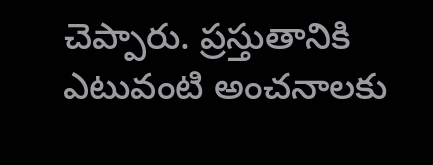చెప్పారు. ప్రస్తుతానికి ఎటువంటి అంచనాలకు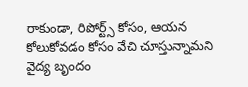రాకుండా, రిపోర్ట్స్ కోసం, ఆయన కోలుకోవడం కోసం వేచి చూస్తున్నామని వైద్య బృందం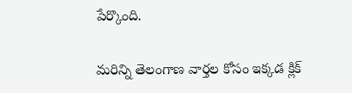పేర్కొంది.

మరిన్ని తెలంగాణ వార్తల కోసం ఇక్కడ క్లిక్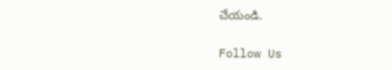చేయండి.

Follow Us